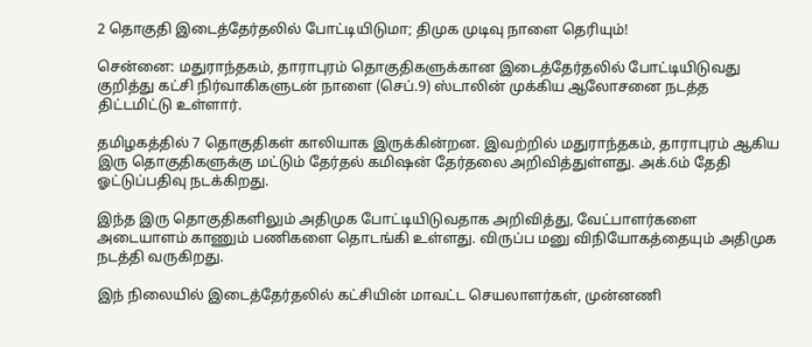2 தொகுதி இடைத்தேர்தலில் போட்டியிடுமா; திமுக முடிவு நாளை தெரியும்!

சென்னை: மதுராந்தகம், தாராபுரம் தொகுதிகளுக்கான இடைத்தேர்தலில் போட்டியிடுவது குறித்து கட்சி நிர்வாகிகளுடன் நாளை (செப்.9) ஸ்டாலின் முக்கிய ஆலோசனை நடத்த திட்டமிட்டு உள்ளார்.

தமிழகத்தில் 7 தொகுதிகள் காலியாக இருக்கின்றன. இவற்றில் மதுராந்தகம், தாராபுரம் ஆகிய இரு தொகுதிகளுக்கு மட்டும் தேர்தல் கமிஷன் தேர்தலை அறிவித்துள்ளது. அக்.6ம் தேதி ஓட்டுப்பதிவு நடக்கிறது.

இந்த இரு தொகுதிகளிலும் அதிமுக போட்டியிடுவதாக அறிவித்து, வேட்பாளர்களை அடையாளம் காணும் பணிகளை தொடங்கி உள்ளது. விருப்ப மனு விநியோகத்தையும் அதிமுக நடத்தி வருகிறது.

இந் நிலையில் இடைத்தேர்தலில் கட்சியின் மாவட்ட செயலாளர்கள், முன்னணி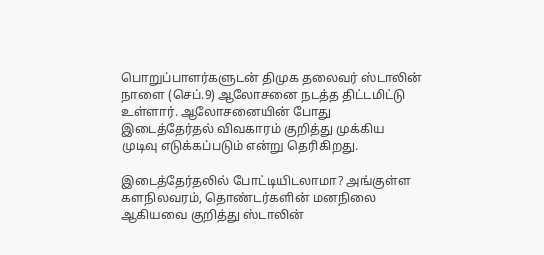பொறுப்பாளர்களுடன் திமுக தலைவர் ஸ்டாலின் நாளை (செப்.9) ஆலோசனை நடத்த திட்டமிட்டு உள்ளார். ஆலோசனையின் போது இடைத்தேர்தல் விவகாரம் குறித்து முக்கிய முடிவு எடுக்கப்படும் என்று தெரிகிறது.

இடைத்தேர்தலில் போட்டியிடலாமா? அங்குள்ள களநிலவரம், தொண்டர்களின் மனநிலை ஆகியவை குறித்து ஸ்டாலின்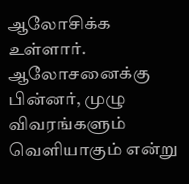ஆலோசிக்க உள்ளார். ஆலோசனைக்கு பின்னர், முழு விவரங்களும் வெளியாகும் என்று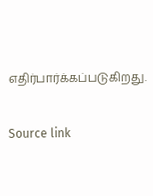எதிர்பார்க்கப்படுகிறது.

Source link